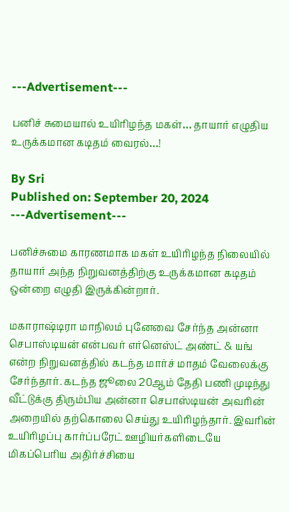---Advertisement---

பனிச் சுமையால் உயிரிழந்த மகள்… தாயார் எழுதிய உருக்கமான கடிதம் வைரல்…!

By Sri
Published on: September 20, 2024
---Advertisement---

பனிச்சுமை காரணமாக மகள் உயிரிழந்த நிலையில் தாயார் அந்த நிறுவனத்திற்கு உருக்கமான கடிதம் ஒன்றை எழுதி இருக்கின்றார்.

மகாராஷ்டிரா மாநிலம் புனேவை சேர்ந்த அன்னா செபாஸ்டியன் என்பவர் எர்னெஸ்ட் அண்ட் & யங் என்ற நிறுவனத்தில் கடந்த மார்ச் மாதம் வேலைக்கு சேர்ந்தார். கடந்த ஜூலை 20ஆம் தேதி பணி முடிந்து வீட்டுக்கு திரும்பிய அன்னா செபாஸ்டியன் அவரின் அறையில் தற்கொலை செய்து உயிரிழந்தார். இவரின் உயிரிழப்பு கார்ப்பரேட் ஊழியர்களிடையே மிகப்பெரிய அதிர்ச்சியை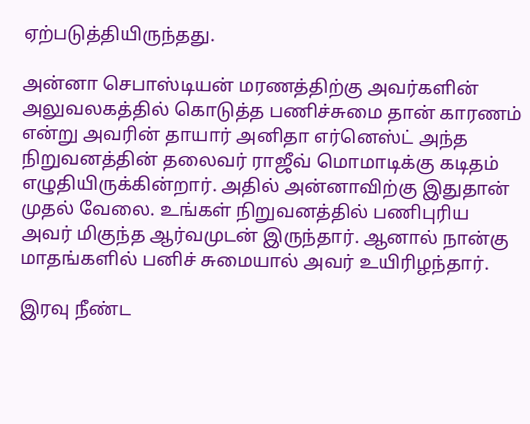ஏற்படுத்தியிருந்தது.

அன்னா செபாஸ்டியன் மரணத்திற்கு அவர்களின் அலுவலகத்தில் கொடுத்த பணிச்சுமை தான் காரணம் என்று அவரின் தாயார் அனிதா எர்னெஸ்ட் அந்த நிறுவனத்தின் தலைவர் ராஜீவ் மொமாடிக்கு கடிதம் எழுதியிருக்கின்றார். அதில் அன்னாவிற்கு இதுதான் முதல் வேலை. உங்கள் நிறுவனத்தில் பணிபுரிய அவர் மிகுந்த ஆர்வமுடன் இருந்தார். ஆனால் நான்கு மாதங்களில் பனிச் சுமையால் அவர் உயிரிழந்தார்.

இரவு நீண்ட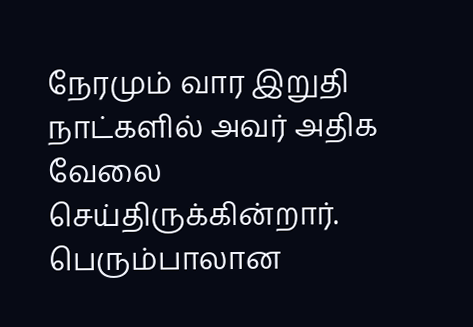நேரமும் வார இறுதி நாட்களில் அவர் அதிக வேலை செய்திருக்கின்றார். பெரும்பாலான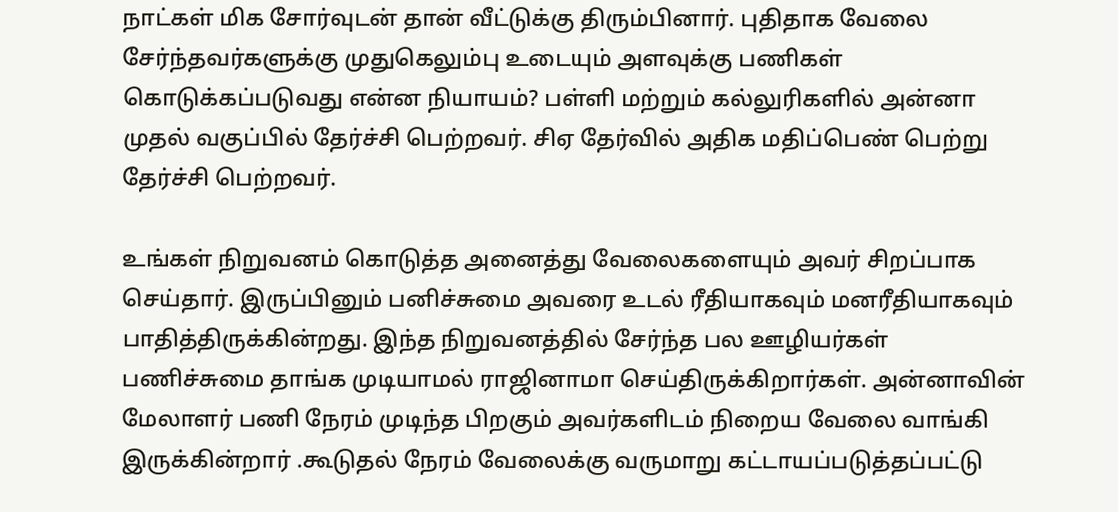நாட்கள் மிக சோர்வுடன் தான் வீட்டுக்கு திரும்பினார். புதிதாக வேலை சேர்ந்தவர்களுக்கு முதுகெலும்பு உடையும் அளவுக்கு பணிகள் கொடுக்கப்படுவது என்ன நியாயம்? பள்ளி மற்றும் கல்லுரிகளில் அன்னா முதல் வகுப்பில் தேர்ச்சி பெற்றவர். சிஏ தேர்வில் அதிக மதிப்பெண் பெற்று தேர்ச்சி பெற்றவர்.

உங்கள் நிறுவனம் கொடுத்த அனைத்து வேலைகளையும் அவர் சிறப்பாக செய்தார். இருப்பினும் பனிச்சுமை அவரை உடல் ரீதியாகவும் மனரீதியாகவும் பாதித்திருக்கின்றது. இந்த நிறுவனத்தில் சேர்ந்த பல ஊழியர்கள் பணிச்சுமை தாங்க முடியாமல் ராஜினாமா செய்திருக்கிறார்கள். அன்னாவின் மேலாளர் பணி நேரம் முடிந்த பிறகும் அவர்களிடம் நிறைய வேலை வாங்கி இருக்கின்றார் .கூடுதல் நேரம் வேலைக்கு வருமாறு கட்டாயப்படுத்தப்பட்டு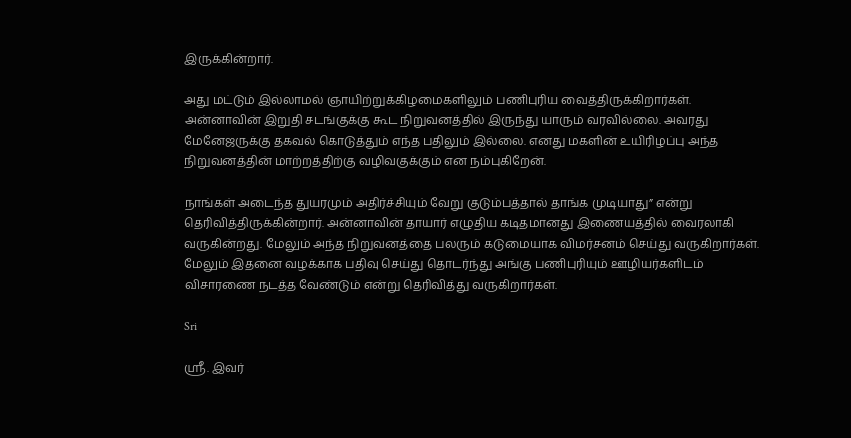இருக்கின்றார்.

அது மட்டும் இல்லாமல் ஞாயிற்றுக்கிழமைகளிலும் பணிபுரிய வைத்திருக்கிறார்கள். அன்னாவின் இறுதி சடங்குக்கு கூட நிறுவனத்தில் இருந்து யாரும் வரவில்லை. அவரது மேனேஜருக்கு தகவல் கொடுத்தும் எந்த பதிலும் இல்லை. எனது மகளின் உயிரிழப்பு அந்த நிறுவனத்தின் மாற்றத்திற்கு வழிவகுக்கும் என நம்புகிறேன்.

நாங்கள் அடைந்த துயரமும் அதிர்ச்சியும் வேறு குடும்பத்தால் தாங்க முடியாது” என்று தெரிவித்திருக்கின்றார். அன்னாவின் தாயார் எழுதிய கடிதமானது இணையத்தில் வைரலாகி வருகின்றது. மேலும் அந்த நிறுவனத்தை பலரும் கடுமையாக விமர்சனம் செய்து வருகிறார்கள். மேலும் இதனை வழக்காக பதிவு செய்து தொடர்ந்து அங்கு பணிபுரியும் ஊழியர்களிடம் விசாரணை நடத்த வேண்டும் என்று தெரிவித்து வருகிறார்கள்.

Sri

ஸ்ரீ. இவர்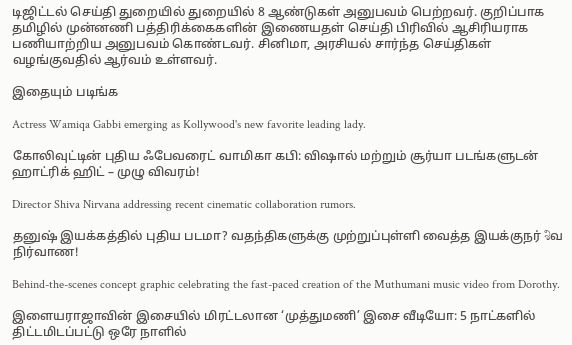டிஜிட்டல் செய்தி துறையில் துறையில் 8 ஆண்டுகள் அனுபவம் பெற்றவர். குறிப்பாக தமிழில் முன்னணி பத்திரிக்கைகளின் இணையதள் செய்தி பிரிவில் ஆசிரியராக பணியாற்றிய அனுபவம் கொண்டவர். சினிமா, அரசியல் சார்ந்த செய்திகள் வழங்குவதில் ஆர்வம் உள்ளவர்.

இதையும் படிங்க

Actress Wamiqa Gabbi emerging as Kollywood's new favorite leading lady.

கோலிவுட்டின் புதிய ஃபேவரைட் வாமிகா கபி: விஷால் மற்றும் சூர்யா படங்களுடன் ஹாட்ரிக் ஹிட் – முழு விவரம்!

Director Shiva Nirvana addressing recent cinematic collaboration rumors.

தனுஷ் இயக்கத்தில் புதிய படமா? வதந்திகளுக்கு முற்றுப்புள்ளி வைத்த இயக்குநர் శిவ நிர்வாண!

Behind-the-scenes concept graphic celebrating the fast-paced creation of the Muthumani music video from Dorothy.

இளையராஜாவின் இசையில் மிரட்டலான ‘முத்துமணி’ இசை வீடியோ: 5 நாட்களில் திட்டமிடப்பட்டு ஒரே நாளில்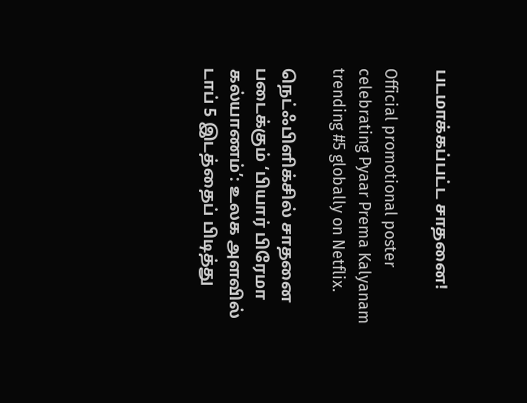படமாக்கப்பட்ட சாதனை!

Official promotional poster celebrating Pyaar Prema Kalyanam trending #5 globally on Netflix.

நெட்ஃபிளிக்சில் சாதனை படைக்கும் ‘பியார் பிரேமா கல்யாணம்’: உலக அளவில் டாப் 5 இடத்தைப் பிடித்து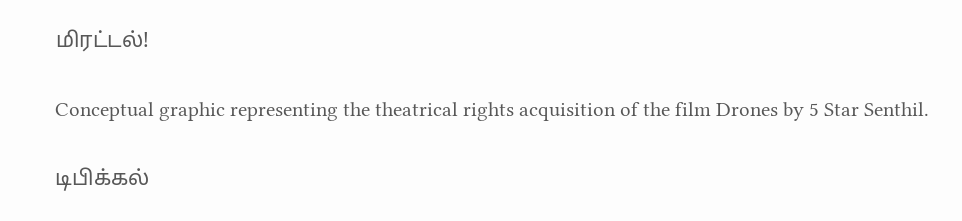மிரட்டல்!

Conceptual graphic representing the theatrical rights acquisition of the film Drones by 5 Star Senthil.

டிபிக்கல்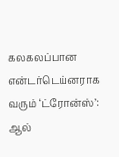கலகலப்பான என்டர்டெய்னராக வரும் ‘ட்ரோன்ஸ்’: ஆல்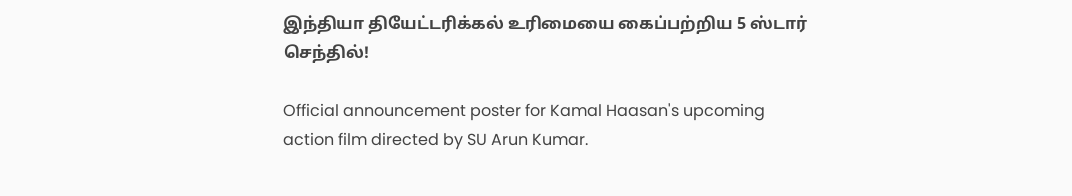இந்தியா தியேட்டரிக்கல் உரிமையை கைப்பற்றிய 5 ஸ்டார் செந்தில்!

Official announcement poster for Kamal Haasan's upcoming action film directed by SU Arun Kumar.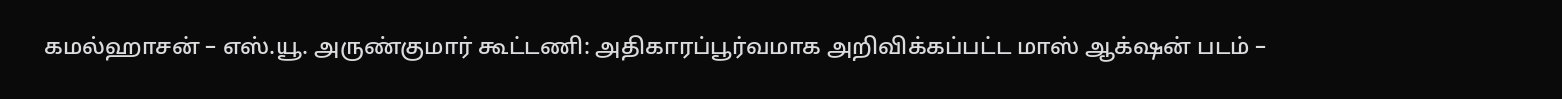கமல்ஹாசன் – எஸ்.யூ. அருண்குமார் கூட்டணி: அதிகாரப்பூர்வமாக அறிவிக்கப்பட்ட மாஸ் ஆக்‌ஷன் படம் –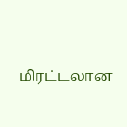மிரட்டலான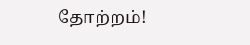தோற்றம்!